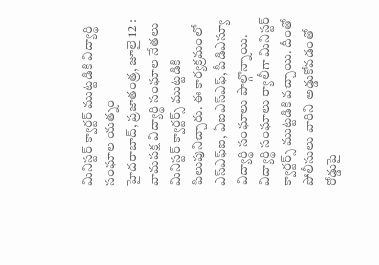మినిస్టర్ క్వార్టర్ ముట్టడికి విద్యార్థి సంఘాల యత్నం
హైదరాబాద్, ప్రజాతంత్ర, జూలై 12 : వామపక్ష విద్యార్థి సంఘాల నేతలు మినిస్టర్ క్వార్టర్స్ ముట్టడికి పిలుపునిచ్చారు. ఈ కార్యక్రమంలో ఎస్ఎఫ్ఐ, ఏఐఎస్ఎఫ్, పీడిఎస్యూ విద్యార్థి సంఘాలు పాల్గొన్నాయి. విద్యార్థి సంఘాలు ర్యాలీగా మినిస్టర్ క్వార్టర్స్ ముట్టడికి వచ్చాయి. దీంతో పోలీసులు వారిని అడ్డుకోవడంతో రోడ్డుపై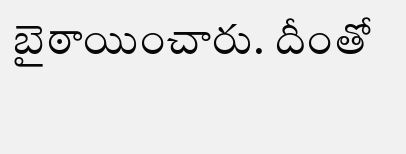బైఠాయించారు. దీంతో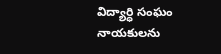విద్యార్ధి సంఘం నాయకులను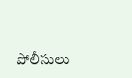పోలీసులు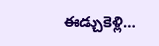ఈడ్చుకెళ్లి…